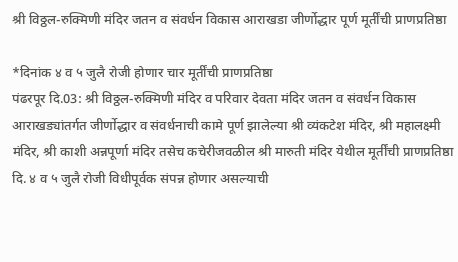श्री विठ्ठल-रुक्मिणी मंदिर जतन व संवर्धन विकास आराखडा जीर्णोद्धार पूर्ण मूर्तींची प्राणप्रतिष्ठा

*दिनांक ४ व ५ जुलै रोजी होणार चार मूर्तींची प्राणप्रतिष्ठा
पंढरपूर दि.03: श्री विठ्ठल-रुक्मिणी मंदिर व परिवार देवता मंदिर जतन व संवर्धन विकास आराखड्यांतर्गत जीर्णोद्धार व संवर्धनाची कामे पूर्ण झालेल्या श्री व्यंकटेश मंदिर, श्री महालक्ष्मी मंदिर, श्री काशी अन्नपूर्णा मंदिर तसेच कचेरीजवळील श्री मारुती मंदिर येथील मूर्तींची प्राणप्रतिष्ठा दि. ४ व ५ जुलै रोजी विधीपूर्वक संपन्न होणार असल्याची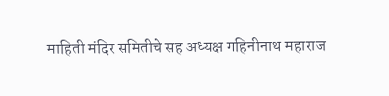माहिती मंदिर समितीचे सह अध्यक्ष गहिनीनाथ महाराज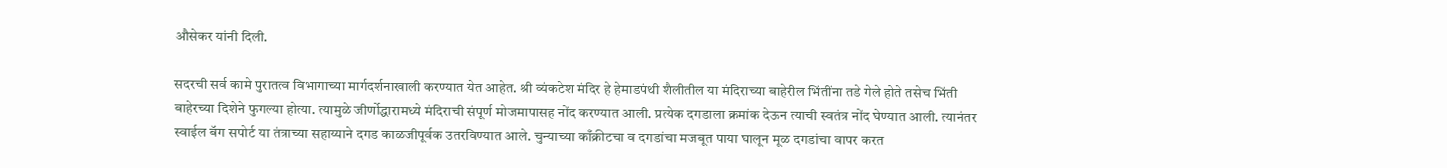औसेकर यांनी दिली.

सदरची सर्व कामे पुरातत्व विभागाच्या मार्गदर्शनाखाली करण्यात येत आहेत. श्री व्यंकटेश मंदिर हे हेमाडपंथी शैलीतील या मंदिराच्या बाहेरील भिंतींना तडे गेले होते तसेच भिंती बाहेरच्या दिशेने फुगल्या होत्या. त्यामुळे जीर्णोद्धारामध्ये मंदिराची संपूर्ण मोजमापासह नोंद करण्यात आली. प्रत्येक दगडाला क्रमांक देऊन त्याची स्वतंत्र नोंद घेण्यात आली. त्यानंतर स्वाईल बॅग सपोर्ट या तंत्राच्या सहाय्याने दगड काळजीपूर्वक उतरविण्यात आले. चुन्याच्या काँक्रीटचा व दगडांचा मजबूत पाया घालून मूळ दगडांचा वापर करत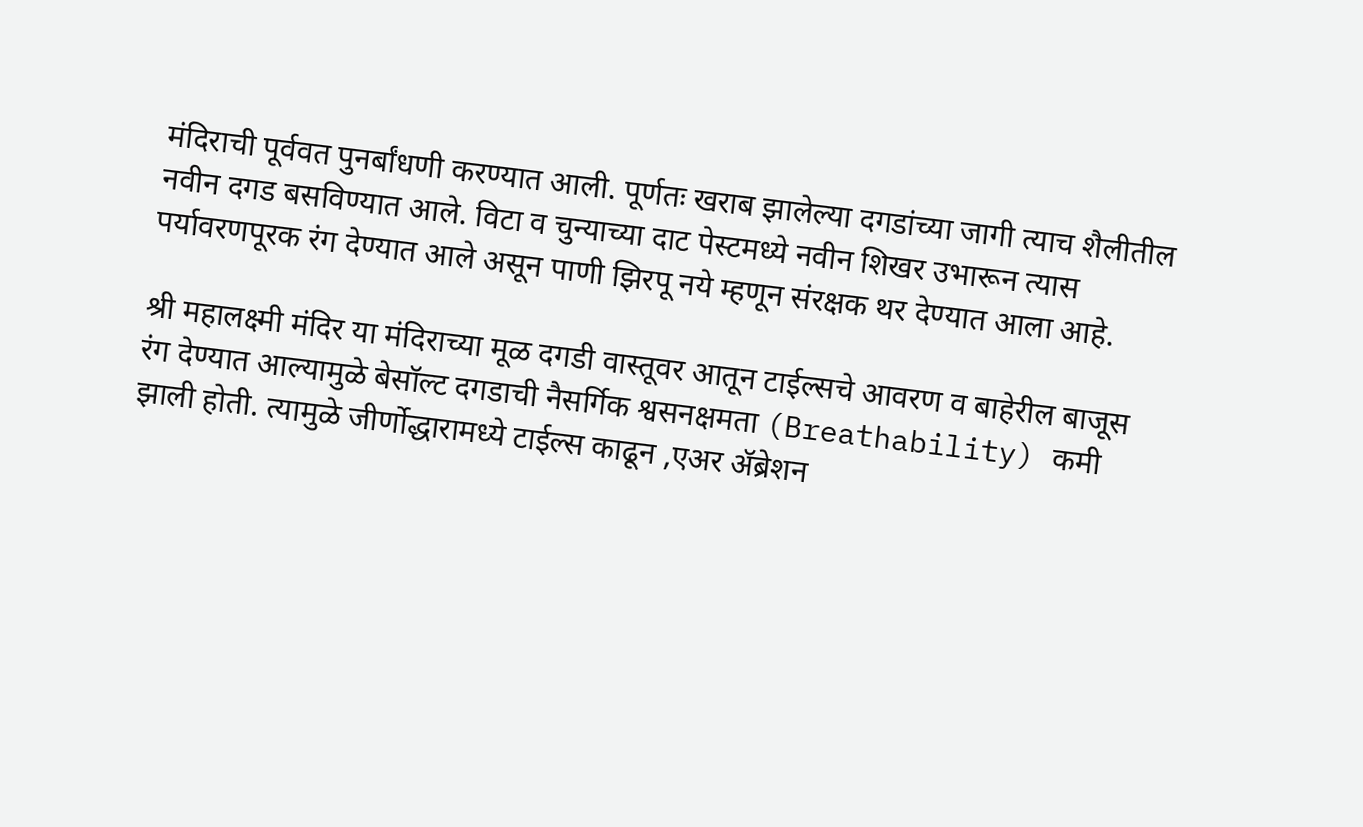मंदिराची पूर्ववत पुनर्बांधणी करण्यात आली. पूर्णतः खराब झालेल्या दगडांच्या जागी त्याच शैलीतील नवीन दगड बसविण्यात आले. विटा व चुन्याच्या दाट पेस्टमध्ये नवीन शिखर उभारून त्यास पर्यावरणपूरक रंग देण्यात आले असून पाणी झिरपू नये म्हणून संरक्षक थर देण्यात आला आहे.

श्री महालक्ष्मी मंदिर या मंदिराच्या मूळ दगडी वास्तूवर आतून टाईल्सचे आवरण व बाहेरील बाजूस रंग देण्यात आल्यामुळे बेसॉल्ट दगडाची नैसर्गिक श्वसनक्षमता (Breathability) कमी झाली होती. त्यामुळे जीर्णोद्धारामध्ये टाईल्स काढून ,एअर ॲब्रेशन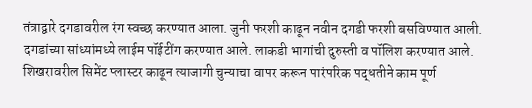तंत्राद्वारे दगडावरील रंग स्वच्छ करण्यात आला. जुनी फरशी काढून नवीन दगडी फरशी बसविण्यात आली. दगडांच्या सांध्यांमध्ये लाईम पॉईटींग करण्यात आले. लाकडी भागांची दुरुस्ती व पॉलिश करण्यात आले. शिखरावरील सिमेंट प्लास्टर काढून त्याजागी चुन्याचा वापर करून पारंपरिक पद्धतीने काम पूर्ण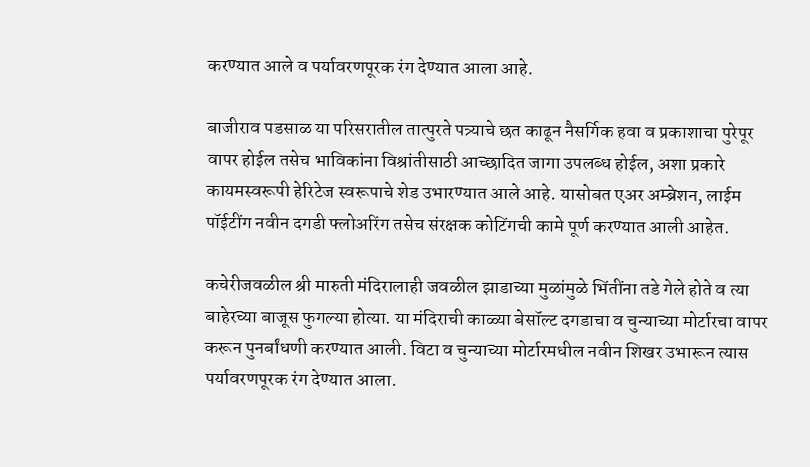करण्यात आले व पर्यावरणपूरक रंग देण्यात आला आहे.

बाजीराव पडसाळ या परिसरातील तात्पुरते पत्र्याचे छत काढून नैसर्गिक हवा व प्रकाशाचा पुरेपूर वापर होईल तसेच भाविकांना विश्रांतीसाठी आच्छादित जागा उपलब्ध होईल, अशा प्रकारे कायमस्वरूपी हेरिटेज स्वरूपाचे शेड उभारण्यात आले आहे. यासोबत एअर अम्ब्रेशन, लाईम पॉईटींग नवीन दगडी फ्लोअरिंग तसेच संरक्षक कोटिंगची कामे पूर्ण करण्यात आली आहेत.

कचेरीजवळील श्री मारुती मंदिरालाही जवळील झाडाच्या मुळांमुळे भिंतींना तडे गेले होते व त्या बाहेरच्या बाजूस फुगल्या होत्या. या मंदिराची काळ्या बेसॉल्ट दगडाचा व चुन्याच्या मोर्टारचा वापर करून पुनर्बांधणी करण्यात आली. विटा व चुन्याच्या मोर्टारमधील नवीन शिखर उभारून त्यास पर्यावरणपूरक रंग देण्यात आला.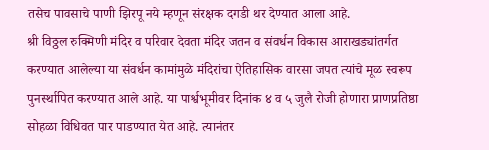तसेच पावसाचे पाणी झिरपू नये म्हणून संरक्षक दगडी थर देण्यात आला आहे.
श्री विठ्ठल रुक्मिणी मंदिर व परिवार देवता मंदिर जतन व संवर्धन विकास आराखड्यांतर्गत करण्यात आलेल्या या संवर्धन कामांमुळे मंदिरांचा ऐतिहासिक वारसा जपत त्यांचे मूळ स्वरूप पुनर्स्थापित करण्यात आले आहे. या पार्श्वभूमीवर दिनांक ४ व ५ जुलै रोजी होणारा प्राणप्रतिष्ठा सोहळा विधिवत पार पाडण्यात येत आहे. त्यानंतर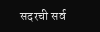सदरची सर्व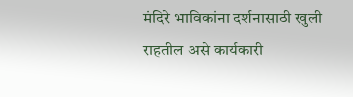मंदिरे भाविकांना दर्शनासाठी खुली राहतील असे कार्यकारी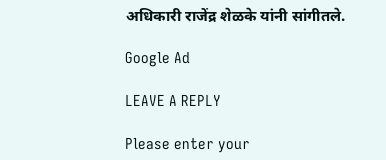अधिकारी राजेंद्र शेळके यांनी सांगीतले.

Google Ad

LEAVE A REPLY

Please enter your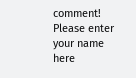comment!
Please enter your name here